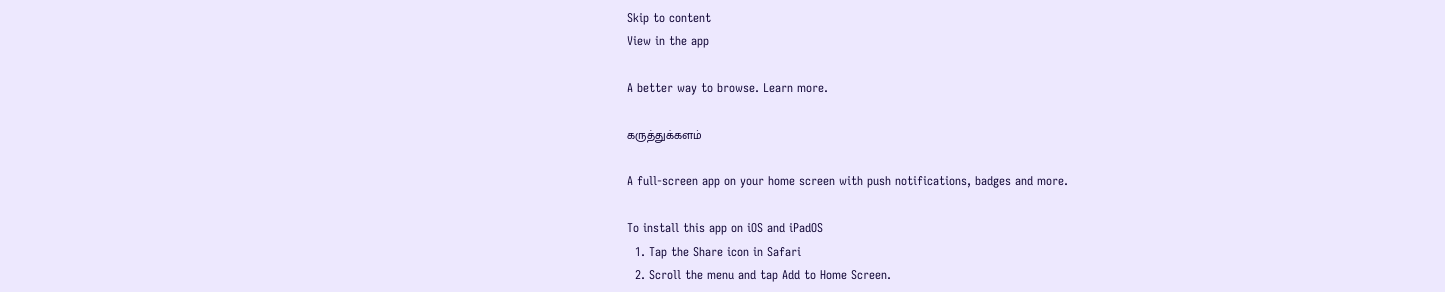Skip to content
View in the app

A better way to browse. Learn more.

கருத்துக்களம்

A full-screen app on your home screen with push notifications, badges and more.

To install this app on iOS and iPadOS
  1. Tap the Share icon in Safari
  2. Scroll the menu and tap Add to Home Screen.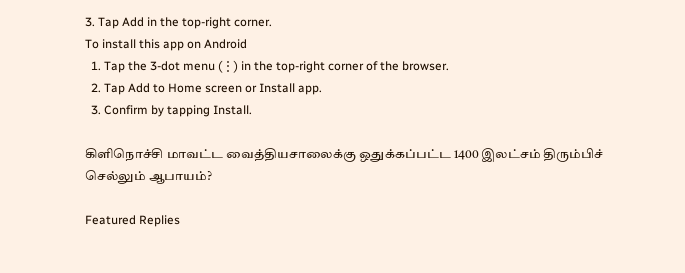3. Tap Add in the top-right corner.
To install this app on Android
  1. Tap the 3-dot menu (⋮) in the top-right corner of the browser.
  2. Tap Add to Home screen or Install app.
  3. Confirm by tapping Install.

கிளிநொச்சி மாவட்ட வைத்தியசாலைக்கு ஒதுக்கப்பட்ட 1400 இலட்சம் திரும்பிச் செல்லும் ஆபாயம்?

Featured Replies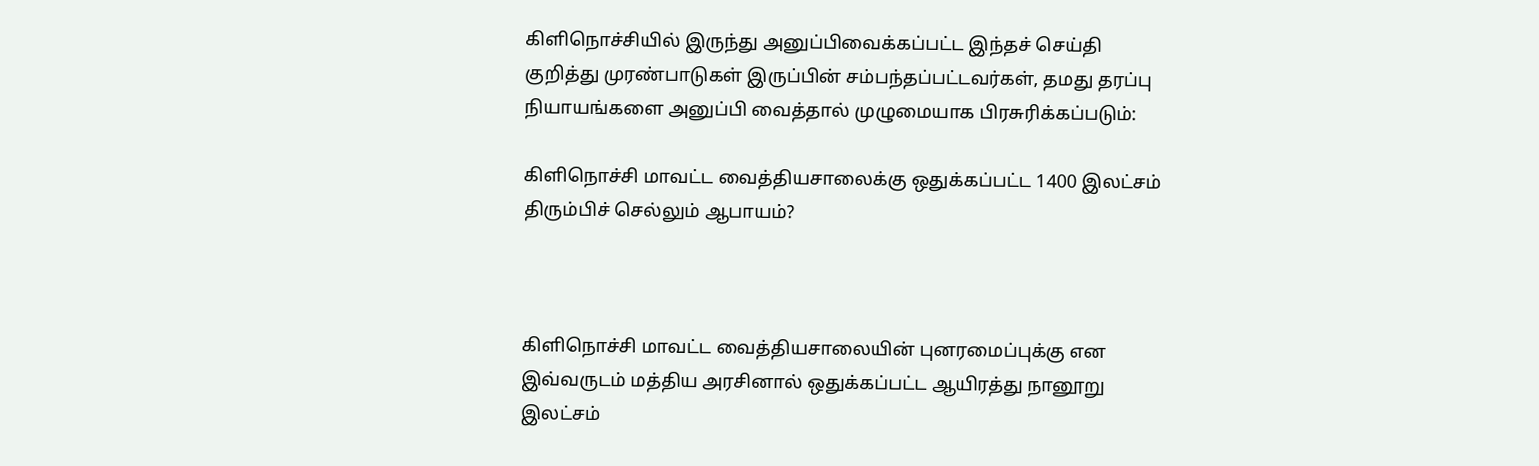கிளிநொச்சியில் இருந்து அனுப்பிவைக்கப்பட்ட இந்தச் செய்தி குறித்து முரண்பாடுகள் இருப்பின் சம்பந்தப்பட்டவர்கள், தமது தரப்பு நியாயங்களை அனுப்பி வைத்தால் முழுமையாக பிரசுரிக்கப்படும்:

கிளிநொச்சி மாவட்ட வைத்தியசாலைக்கு ஒதுக்கப்பட்ட 1400 இலட்சம் திரும்பிச் செல்லும் ஆபாயம்?



கிளிநொச்சி மாவட்ட வைத்தியசாலையின் புனரமைப்புக்கு என இவ்வருடம் மத்திய அரசினால் ஒதுக்கப்பட்ட ஆயிரத்து நானூறு இலட்சம்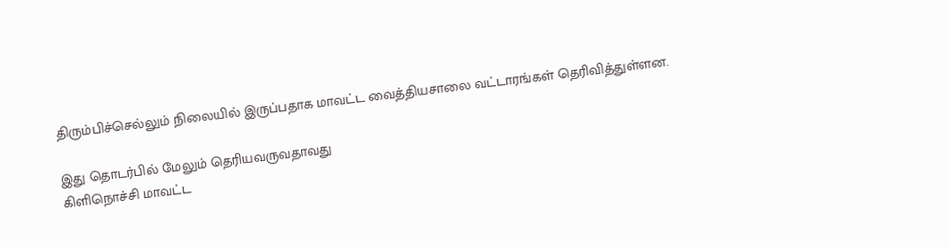திரும்பிச்செல்லும் நிலையில் இருப்பதாக மாவட்ட வைத்தியசாலை வட்டாரங்கள் தெரிவித்துள்ளன.

இது தொடர்பில் மேலும் தெரியவருவதாவது
கிளிநொச்சி மாவட்ட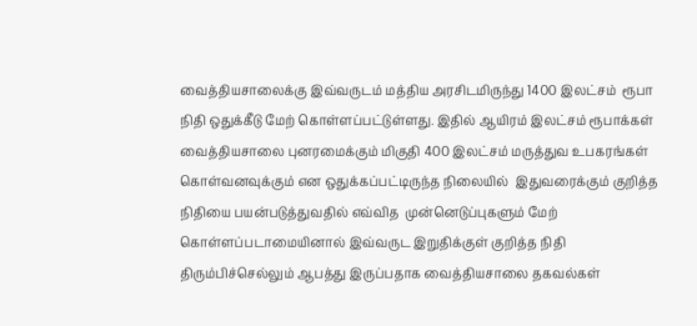வைத்தியசாலைக்கு இவ்வருடம் மத்திய அரசிடமிருந்து 1400 இலட்சம்  ரூபா  நிதி ஒதுக்கீடு மேற் கொள்ளப்பட்டுள்ளது. இதில் ஆயிரம் இலட்சம் ரூபாக்கள் வைத்தியசாலை புனரமைக்கும் மிகுதி 400 இலட்சம் மருத்துவ உபகரங்கள் கொள்வனவுக்கும் என ஒதுக்கப்பட்டிருந்த நிலையில்  இதுவரைக்கும் குறித்த நிதியை பயன்படுத்துவதில் எவ்வித  முன்னெடுப்புகளும் மேற் கொள்ளப்படாமையினால் இவ்வருட இறுதிக்குள் குறித்த நிதி திரும்பிச்செல்லும் ஆபத்து இருப்பதாக வைத்தியசாலை தகவல்கள்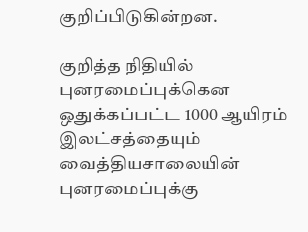குறிப்பிடுகின்றன.

குறித்த நிதியில் புனரமைப்புக்கென ஒதுக்கப்பட்ட 1000 ஆயிரம் இலட்சத்தையும் வைத்தியசாலையின் புனரமைப்புக்கு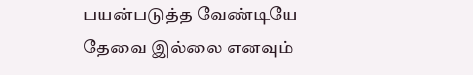பயன்படுத்த வேண்டியே தேவை இல்லை எனவும்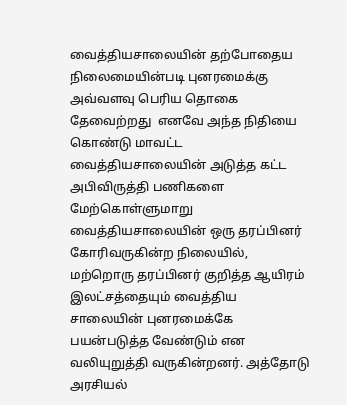வைத்தியசாலையின் தற்போதைய நிலைமையின்படி புனரமைக்கு அவ்வளவு பெரிய தொகை தேவைற்றது  எனவே அந்த நிதியை கொண்டு மாவட்ட வைத்தியசாலையின் அடுத்த கட்ட அபிவிருத்தி பணிகளை மேற்கொள்ளுமாறு வைத்தியசாலையின் ஒரு தரப்பினர் கோரிவருகின்ற நிலையில், மற்றொரு தரப்பினர் குறித்த ஆயிரம் இலட்சத்தையும் வைத்திய சாலையின் புனரமைக்கே பயன்படுத்த வேண்டும் என வலியுறுத்தி வருகின்றனர். அத்தோடு அரசியல்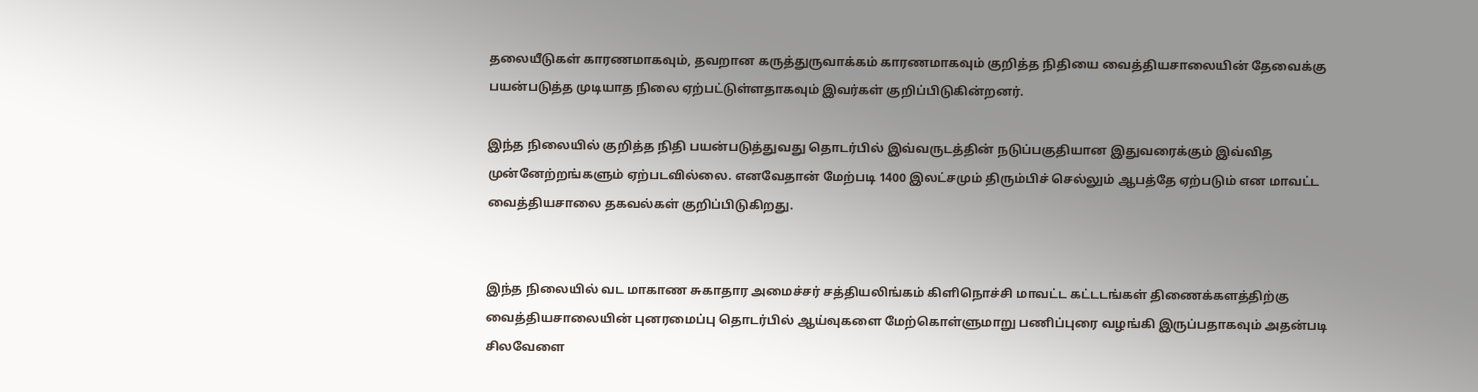தலையீடுகள் காரணமாகவும், தவறான கருத்துருவாக்கம் காரணமாகவும் குறித்த நிதியை வைத்தியசாலையின் தேவைக்கு பயன்படுத்த முடியாத நிலை ஏற்பட்டுள்ளதாகவும் இவர்கள் குறிப்பிடுகின்றனர்.

இந்த நிலையில் குறித்த நிதி பயன்படுத்துவது தொடர்பில் இவ்வருடத்தின் நடுப்பகுதியான இதுவரைக்கும் இவ்வித முன்னேற்றங்களும் ஏற்படவில்லை. எனவேதான் மேற்படி 1400 இலட்சமும் திரும்பிச் செல்லும் ஆபத்தே ஏற்படும் என மாவட்ட வைத்தியசாலை தகவல்கள் குறிப்பிடுகிறது.


இந்த நிலையில் வட மாகாண சுகாதார அமைச்சர் சத்தியலிங்கம் கிளிநொச்சி மாவட்ட கட்டடங்கள் திணைக்களத்திற்கு வைத்தியசாலையின் புனரமைப்பு தொடர்பில் ஆய்வுகளை மேற்கொள்ளுமாறு பணிப்புரை வழங்கி இருப்பதாகவும் அதன்படி சிலவேளை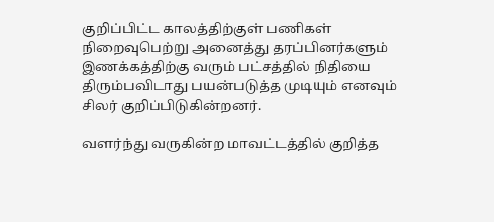குறிப்பிட்ட காலத்திற்குள் பணிகள் நிறைவுபெற்று அனைத்து தரப்பினர்களும் இணக்கத்திற்கு வரும் பட்சத்தில் நிதியை திரும்பவிடாது பயன்படுத்த முடியும் எனவும் சிலர் குறிப்பிடுகின்றனர்.

வளர்ந்து வருகின்ற மாவட்டத்தில் குறித்த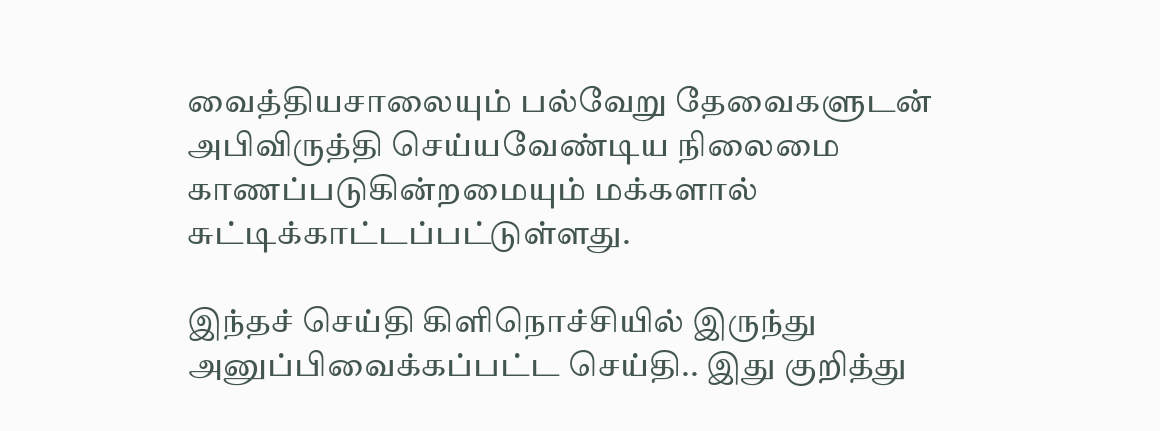வைத்தியசாலையும் பல்வேறு தேவைகளுடன் அபிவிருத்தி செய்யவேண்டிய நிலைமை காணப்படுகின்றமையும் மக்களால் சுட்டிக்காட்டப்பட்டுள்ளது.

இந்தச் செய்தி கிளிநொச்சியில் இருந்து அனுப்பிவைக்கப்பட்ட செய்தி.. இது குறித்து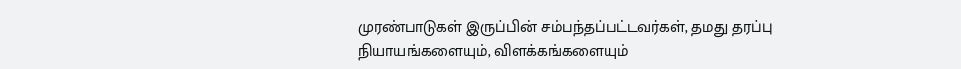முரண்பாடுகள் இருப்பின் சம்பந்தப்பட்டவர்கள், தமது தரப்பு நியாயங்களையும், விளக்கங்களையும்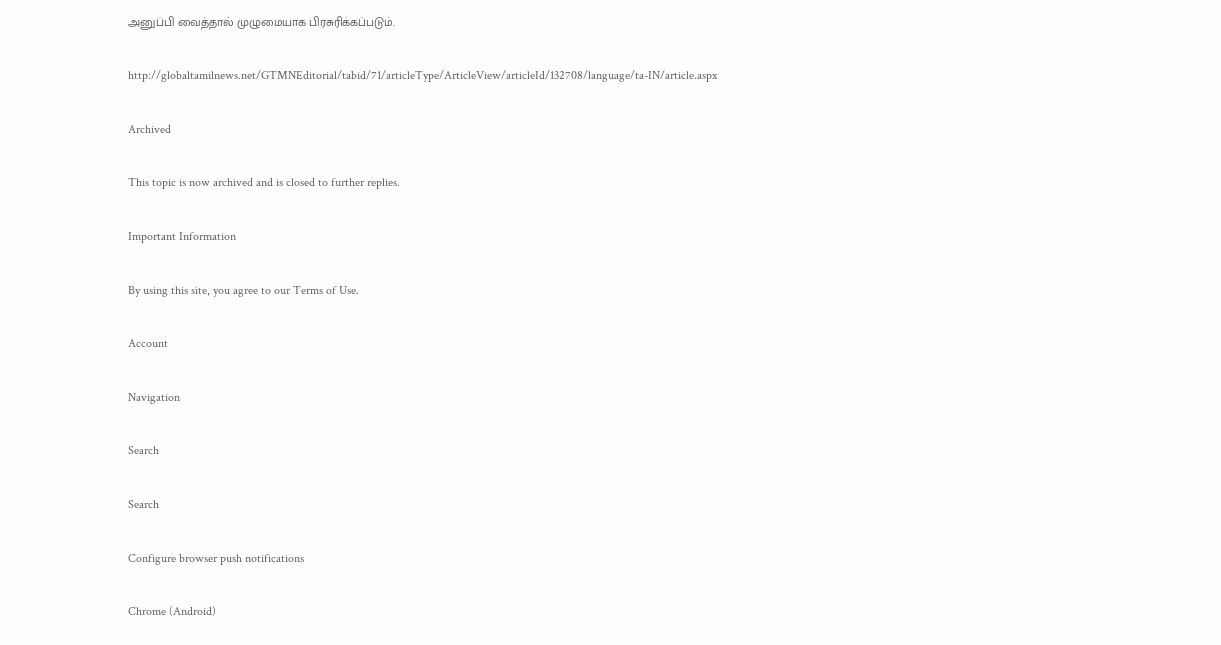அனுப்பி வைத்தால் முழுமையாக பிரசுரிக்கப்படும்.

http://globaltamilnews.net/GTMNEditorial/tabid/71/articleType/ArticleView/articleId/132708/language/ta-IN/article.aspx

Archived

This topic is now archived and is closed to further replies.

Important Information

By using this site, you agree to our Terms of Use.

Account

Navigation

Search

Search

Configure browser push notifications

Chrome (Android)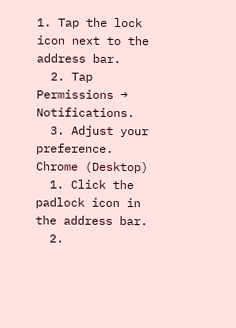1. Tap the lock icon next to the address bar.
  2. Tap Permissions → Notifications.
  3. Adjust your preference.
Chrome (Desktop)
  1. Click the padlock icon in the address bar.
  2.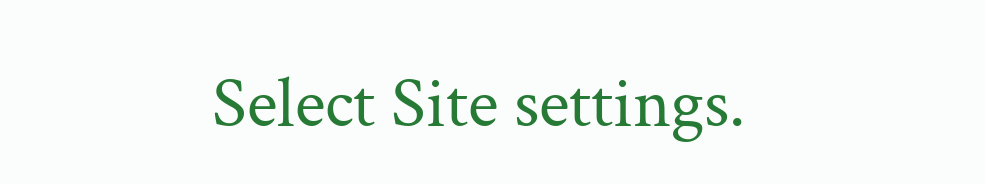Select Site settings.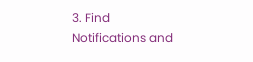3. Find Notifications and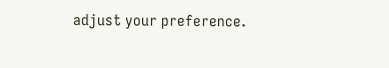adjust your preference.